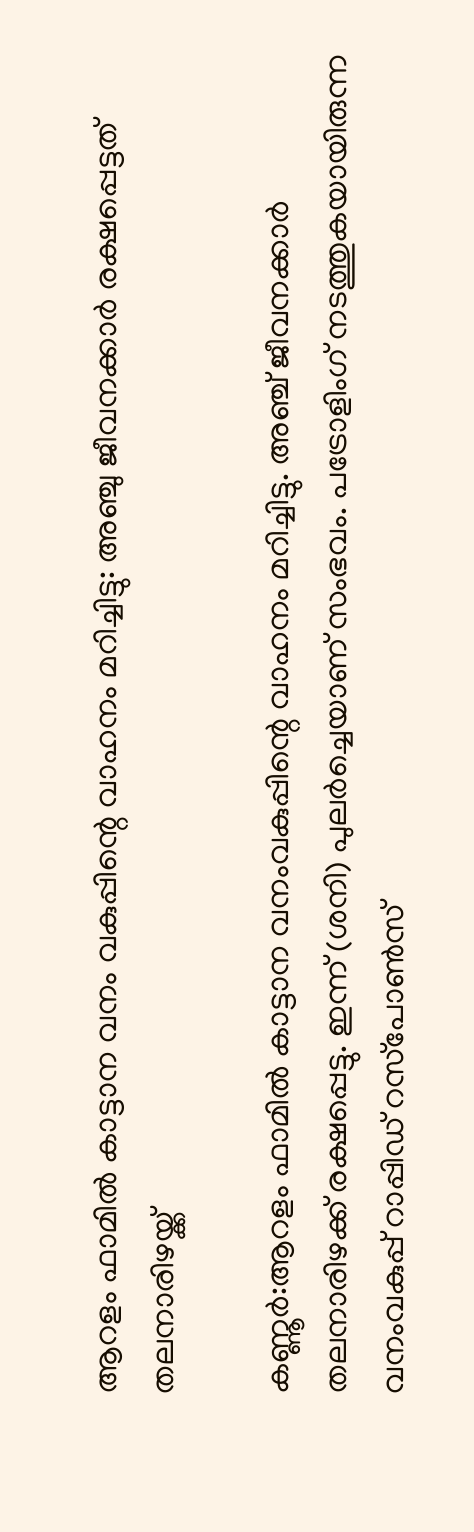ആറളം ഫാമിൽ കാട്ടാന വനം വകുപ്പിന്റെ വാഹനം മറിച്ചിട്ടു: അഞ്ചു ജീവനക്കാർ രക്ഷപ്പെട്ടത് തലനാരിഴയ്ക്ക്

കണ്ണൂർ:ആറളം ഫാമില്‍ കാട്ടാന വനംവകുപ്പിന്റെ വാഹനം മറിച്ചിട്ടു. അഞ്ച് ജീവനക്കാര്‍ തലനാരിഴക്ക് രക്ഷപ്പെട്ടു. ഇന്ന് (ശനി) പുലര്‍ച്ചെയാണ് സംഭവം. പട്രോളിംഗ് നടത്തുകയായിരുന്ന വനംവകുപ്പ് റാപ്പിഡ് റസ്‌പോണ്‍സ്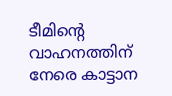ടീമിന്റെ വാഹനത്തിന് നേരെ കാട്ടാന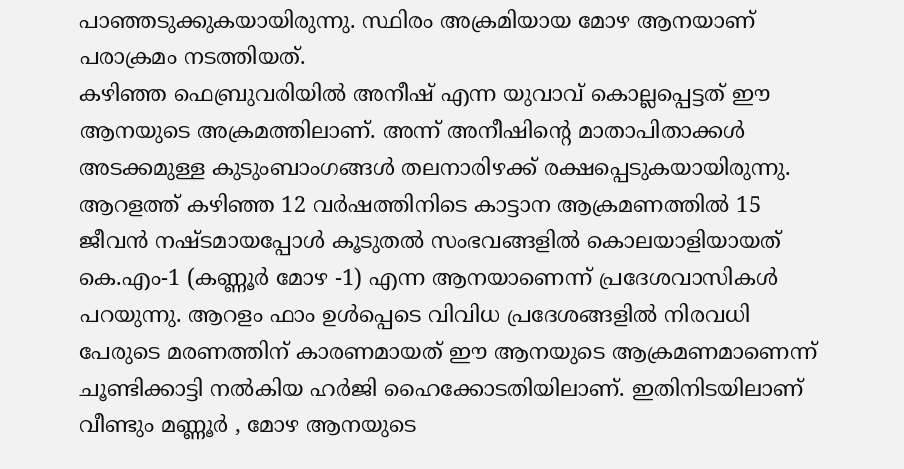പാഞ്ഞടുക്കുകയായിരുന്നു. സ്ഥിരം അക്രമിയായ മോഴ ആനയാണ് പരാക്രമം നടത്തിയത്.
കഴിഞ്ഞ ഫെബ്രുവരിയില്‍ അനീഷ് എന്ന യുവാവ് കൊല്ലപ്പെട്ടത് ഈ ആനയുടെ അക്രമത്തിലാണ്. അന്ന് അനീഷിന്റെ മാതാപിതാക്കള്‍ അടക്കമുള്ള കുടുംബാംഗങ്ങള്‍ തലനാരിഴക്ക് രക്ഷപ്പെടുകയായിരുന്നു. ആറളത്ത് കഴിഞ്ഞ 12 വര്‍ഷത്തിനിടെ കാട്ടാന ആക്രമണത്തില്‍ 15 ജീവന്‍ നഷ്ടമായപ്പോള്‍ കൂടുതല്‍ സംഭവങ്ങളില്‍ കൊലയാളിയായത് കെ.എം-1 (കണ്ണൂര്‍ മോഴ -1) എന്ന ആനയാണെന്ന് പ്രദേശവാസികള്‍ പറയുന്നു. ആറളം ഫാം ഉള്‍പ്പെടെ വിവിധ പ്രദേശങ്ങളില്‍ നിരവധി പേരുടെ മരണത്തിന് കാരണമായത് ഈ ആനയുടെ ആക്രമണമാണെന്ന് ചൂണ്ടിക്കാട്ടി നല്‍കിയ ഹര്‍ജി ഹൈക്കോടതിയിലാണ്. ഇതിനിടയിലാണ് വീണ്ടും മണ്ണൂർ , മോഴ ആനയുടെ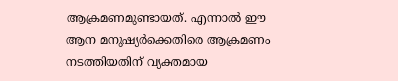ആക്രമണമുണ്ടായത്. എന്നാല്‍ ഈ ആന മനുഷ്യര്‍ക്കെതിരെ ആക്രമണം നടത്തിയതിന് വ്യക്തമായ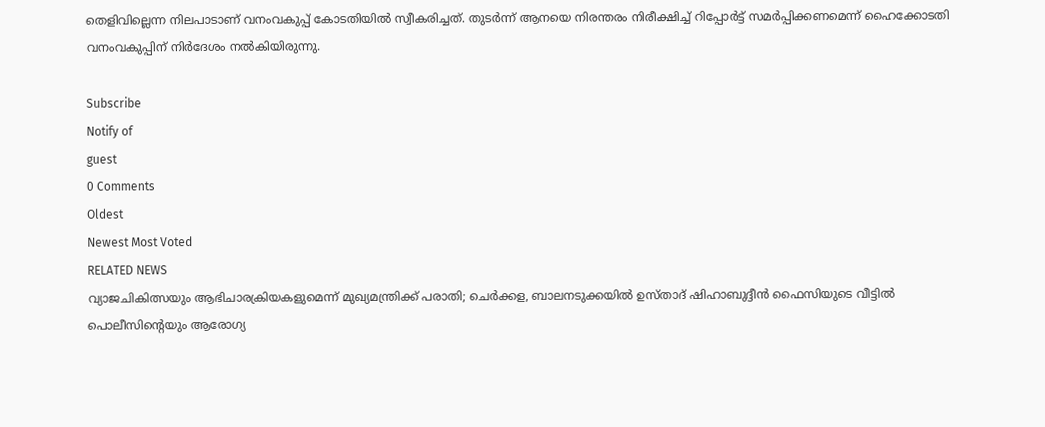തെളിവില്ലെന്ന നിലപാടാണ് വനംവകുപ്പ് കോടതിയില്‍ സ്വീകരിച്ചത്. തുടര്‍ന്ന് ആനയെ നിരന്തരം നിരീക്ഷിച്ച് റിപ്പോര്‍ട്ട് സമര്‍പ്പിക്കണമെന്ന് ഹൈക്കോടതി വനംവകുപ്പിന് നിര്‍ദേശം നല്‍കിയിരുന്നു.

Subscribe
Notify of
guest
0 Comments
Oldest
Newest Most Voted
RELATED NEWS
വ്യാജചികിത്സയും ആഭിചാരക്രിയകളുമെന്ന് മുഖ്യമന്ത്രിക്ക് പരാതി; ചെര്‍ക്കള, ബാലനടുക്കയില്‍ ഉസ്താദ് ഷിഹാബുദ്ദീന്‍ ഫൈസിയുടെ വീട്ടില്‍ പൊലീസിന്റെയും ആരോഗ്യ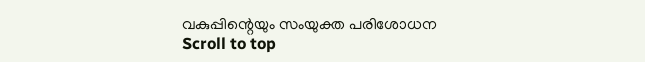വകുപ്പിന്റെയും സംയുക്ത പരിശോധന
Scroll to top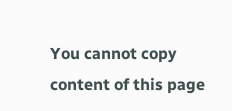You cannot copy content of this page